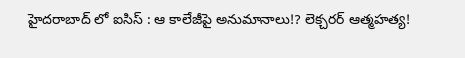హైదరాబాద్ లో ఐసిస్ : ఆ కాలేజీపై అనుమానాలు!? లెక్చరర్ ఆత్మహత్య!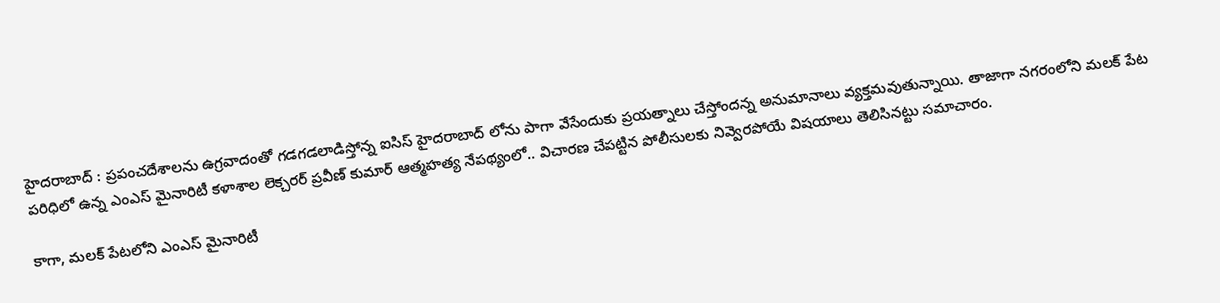హైదరాబాద్ : ప్రపంచదేశాలను ఉగ్రవాదంతో గడగడలాడిస్తోన్న ఐసిస్ హైదరాబాద్ లోను పాగా వేసేందుకు ప్రయత్నాలు చేస్తోందన్న అనుమానాలు వ్యక్తమవుతున్నాయి. తాజాగా నగరంలోని మలక్ పేట పరిధిలో ఉన్న ఎంఎస్ మైనారిటీ కళాశాల లెక్చరర్ ప్రవీణ్ కుమార్ ఆత్మహత్య నేపథ్యంలో.. విచారణ చేపట్టిన పోలీసులకు నివ్వెరపోయే విషయాలు తెలిసినట్టు సమాచారం.

కాగా, మలక్ పేటలోని ఎంఎస్ మైనారిటీ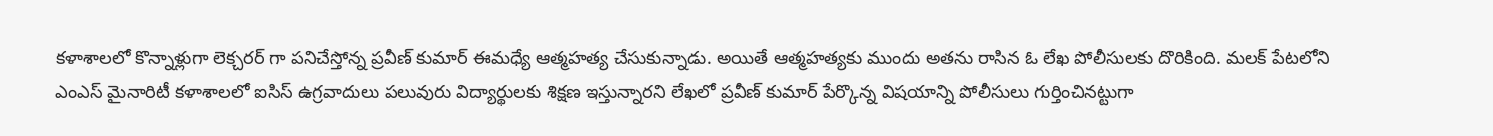కళాశాలలో కొన్నాళ్లుగా లెక్చరర్ గా పనిచేస్తోన్న ప్రవీణ్ కుమార్ ఈమధ్యే ఆత్మహత్య చేసుకున్నాడు. అయితే ఆత్మహత్యకు ముందు అతను రాసిన ఓ లేఖ పోలీసులకు దొరికింది. మలక్ పేటలోని ఎంఎస్ మైనారిటీ కళాశాలలో ఐసిస్ ఉగ్రవాదులు పలువురు విద్యార్థులకు శిక్షణ ఇస్తున్నారని లేఖలో ప్రవీణ్ కుమార్ పేర్కొన్న విషయాన్ని పోలీసులు గుర్తించినట్టుగా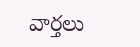వార్తలు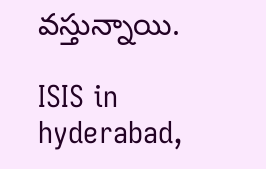వస్తున్నాయి.

ISIS in hyderabad,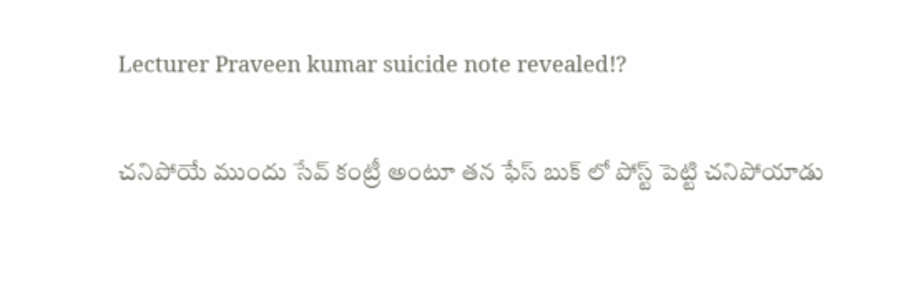Lecturer Praveen kumar suicide note revealed!?

చనిపోయే ముందు సేవ్ కంట్రీ అంటూ తన ఫేస్ బుక్ లో పోస్ట్ పెట్టి చనిపోయాడు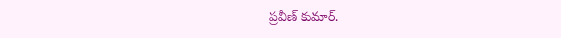ప్రవీణ్ కుమార్.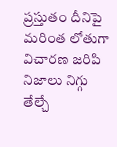ప్రస్తుతం దీనిపై మరింత లోతుగా విచారణ జరిపి నిజాలు నిగ్గు తేల్చే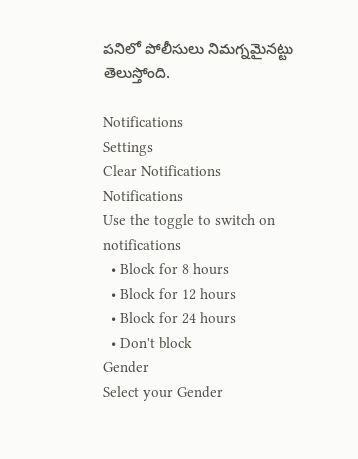పనిలో పోలీసులు నిమగ్నమైనట్టు తెలుస్తోంది.

Notifications
Settings
Clear Notifications
Notifications
Use the toggle to switch on notifications
  • Block for 8 hours
  • Block for 12 hours
  • Block for 24 hours
  • Don't block
Gender
Select your Gender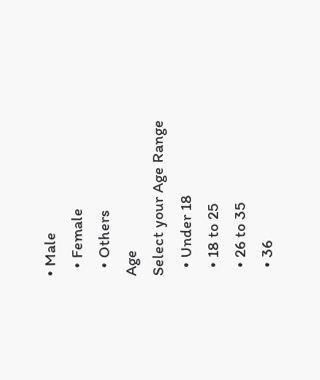• Male
  • Female
  • Others
Age
Select your Age Range
  • Under 18
  • 18 to 25
  • 26 to 35
  • 36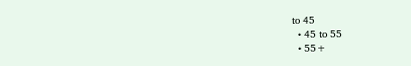to 45
  • 45 to 55
  • 55+